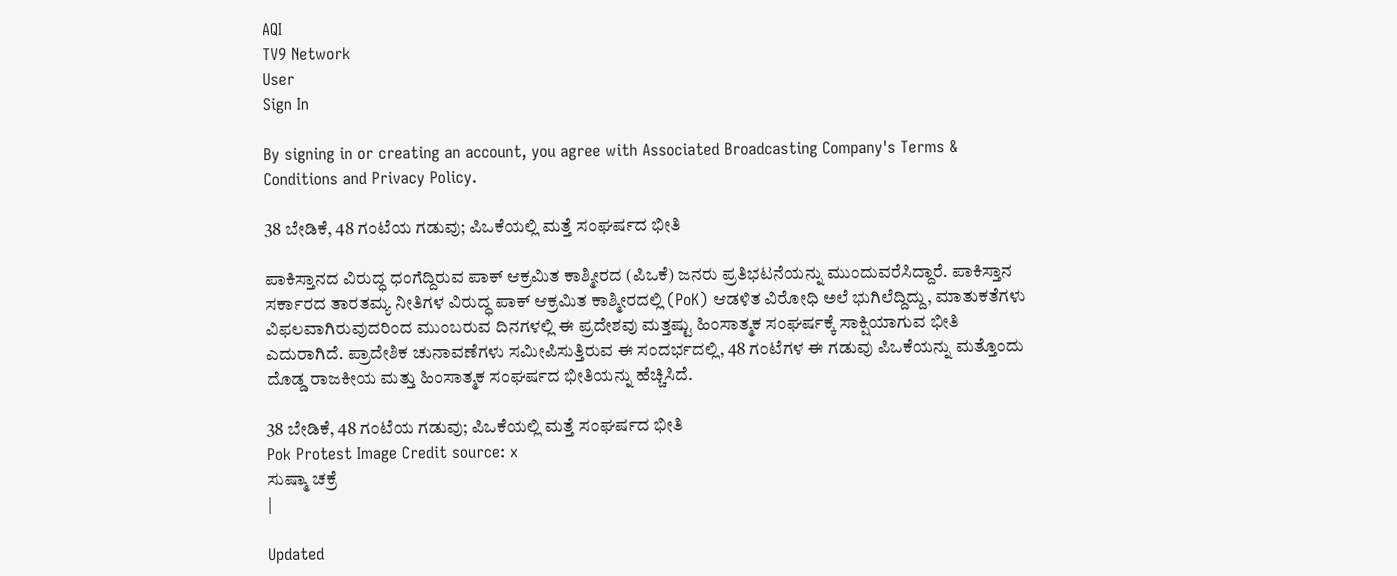AQI
TV9 Network
User
Sign In

By signing in or creating an account, you agree with Associated Broadcasting Company's Terms & Conditions and Privacy Policy.

38 ಬೇಡಿಕೆ, 48 ಗಂಟೆಯ ಗಡುವು; ಪಿಒಕೆಯಲ್ಲಿ ಮತ್ತೆ ಸಂಘರ್ಷದ ಭೀತಿ

ಪಾಕಿಸ್ತಾನದ ವಿರುದ್ಧ ಧಂಗೆದ್ದಿರುವ ಪಾಕ್ ಆಕ್ರಮಿತ ಕಾಶ್ಮೀರದ (ಪಿಒಕೆ) ಜನರು ಪ್ರತಿಭಟನೆಯನ್ನು ಮುಂದುವರೆಸಿದ್ದಾರೆ. ಪಾಕಿಸ್ತಾನ ಸರ್ಕಾರದ ತಾರತಮ್ಯ ನೀತಿಗಳ ವಿರುದ್ಧ ಪಾಕ್ ಆಕ್ರಮಿತ ಕಾಶ್ಮೀರದಲ್ಲಿ (PoK) ಆಡಳಿತ ವಿರೋಧಿ ಅಲೆ ಭುಗಿಲೆದ್ದಿದ್ದು, ಮಾತುಕತೆಗಳು ವಿಫಲವಾಗಿರುವುದರಿಂದ ಮುಂಬರುವ ದಿನಗಳಲ್ಲಿ ಈ ಪ್ರದೇಶವು ಮತ್ತಷ್ಟು ಹಿಂಸಾತ್ಮಕ ಸಂಘರ್ಷಕ್ಕೆ ಸಾಕ್ಷಿಯಾಗುವ ಭೀತಿ ಎದುರಾಗಿದೆ. ಪ್ರಾದೇಶಿಕ ಚುನಾವಣೆಗಳು ಸಮೀಪಿಸುತ್ತಿರುವ ಈ ಸಂದರ್ಭದಲ್ಲಿ, 48 ಗಂಟೆಗಳ ಈ ಗಡುವು ಪಿಒಕೆಯನ್ನು ಮತ್ತೊಂದು ದೊಡ್ಡ ರಾಜಕೀಯ ಮತ್ತು ಹಿಂಸಾತ್ಮಕ ಸಂಘರ್ಷದ ಭೀತಿಯನ್ನು ಹೆಚ್ಚಿಸಿದೆ.

38 ಬೇಡಿಕೆ, 48 ಗಂಟೆಯ ಗಡುವು; ಪಿಒಕೆಯಲ್ಲಿ ಮತ್ತೆ ಸಂಘರ್ಷದ ಭೀತಿ
Pok Protest Image Credit source: x
ಸುಷ್ಮಾ ಚಕ್ರೆ
|

Updated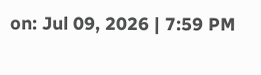on: Jul 09, 2026 | 7:59 PM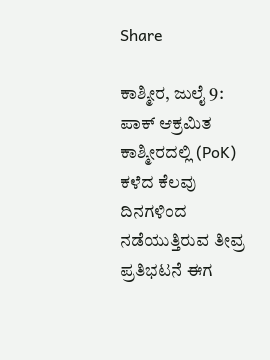Share

ಕಾಶ್ಮೀರ, ಜುಲೈ 9: ಪಾಕ್ ಆಕ್ರಮಿತ ಕಾಶ್ಮೀರದಲ್ಲಿ (PoK) ಕಳೆದ ಕೆಲವು ದಿನಗಳಿಂದ ನಡೆಯುತ್ತಿರುವ ತೀವ್ರ ಪ್ರತಿಭಟನೆ ಈಗ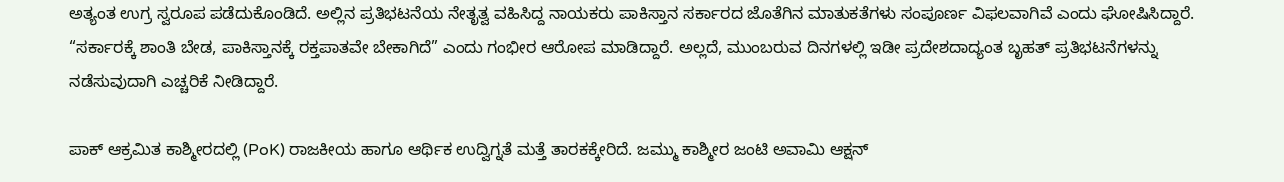ಅತ್ಯಂತ ಉಗ್ರ ಸ್ವರೂಪ ಪಡೆದುಕೊಂಡಿದೆ. ಅಲ್ಲಿನ ಪ್ರತಿಭಟನೆಯ ನೇತೃತ್ವ ವಹಿಸಿದ್ದ ನಾಯಕರು ಪಾಕಿಸ್ತಾನ ಸರ್ಕಾರದ ಜೊತೆಗಿನ ಮಾತುಕತೆಗಳು ಸಂಪೂರ್ಣ ವಿಫಲವಾಗಿವೆ ಎಂದು ಘೋಷಿಸಿದ್ದಾರೆ. “ಸರ್ಕಾರಕ್ಕೆ ಶಾಂತಿ ಬೇಡ, ಪಾಕಿಸ್ತಾನಕ್ಕೆ ರಕ್ತಪಾತವೇ ಬೇಕಾಗಿದೆ” ಎಂದು ಗಂಭೀರ ಆರೋಪ ಮಾಡಿದ್ದಾರೆ. ಅಲ್ಲದೆ, ಮುಂಬರುವ ದಿನಗಳಲ್ಲಿ ಇಡೀ ಪ್ರದೇಶದಾದ್ಯಂತ ಬೃಹತ್ ಪ್ರತಿಭಟನೆಗಳನ್ನು ನಡೆಸುವುದಾಗಿ ಎಚ್ಚರಿಕೆ ನೀಡಿದ್ದಾರೆ.

ಪಾಕ್ ಆಕ್ರಮಿತ ಕಾಶ್ಮೀರದಲ್ಲಿ (PoK) ರಾಜಕೀಯ ಹಾಗೂ ಆರ್ಥಿಕ ಉದ್ವಿಗ್ನತೆ ಮತ್ತೆ ತಾರಕಕ್ಕೇರಿದೆ. ಜಮ್ಮು ಕಾಶ್ಮೀರ ಜಂಟಿ ಅವಾಮಿ ಆಕ್ಷನ್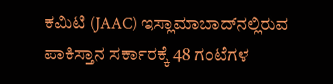ಕಮಿಟಿ (JAAC) ಇಸ್ಲಾಮಾಬಾದ್‌ನಲ್ಲಿರುವ ಪಾಕಿಸ್ತಾನ ಸರ್ಕಾರಕ್ಕೆ 48 ಗಂಟೆಗಳ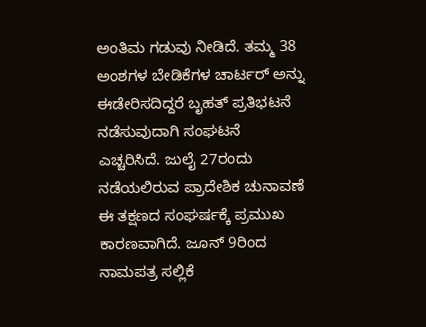ಅಂತಿಮ ಗಡುವು ನೀಡಿದೆ. ತಮ್ಮ 38 ಅಂಶಗಳ ಬೇಡಿಕೆಗಳ ಚಾರ್ಟರ್ ಅನ್ನು ಈಡೇರಿಸದಿದ್ದರೆ ಬೃಹತ್ ಪ್ರತಿಭಟನೆ ನಡೆಸುವುದಾಗಿ ಸಂಘಟನೆ ಎಚ್ಚರಿಸಿದೆ. ಜುಲೈ 27ರಂದು ನಡೆಯಲಿರುವ ಪ್ರಾದೇಶಿಕ ಚುನಾವಣೆ ಈ ತಕ್ಷಣದ ಸಂಘರ್ಷಕ್ಕೆ ಪ್ರಮುಖ ಕಾರಣವಾಗಿದೆ. ಜೂನ್ 9ರಿಂದ ನಾಮಪತ್ರ ಸಲ್ಲಿಕೆ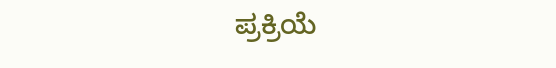ಪ್ರಕ್ರಿಯೆ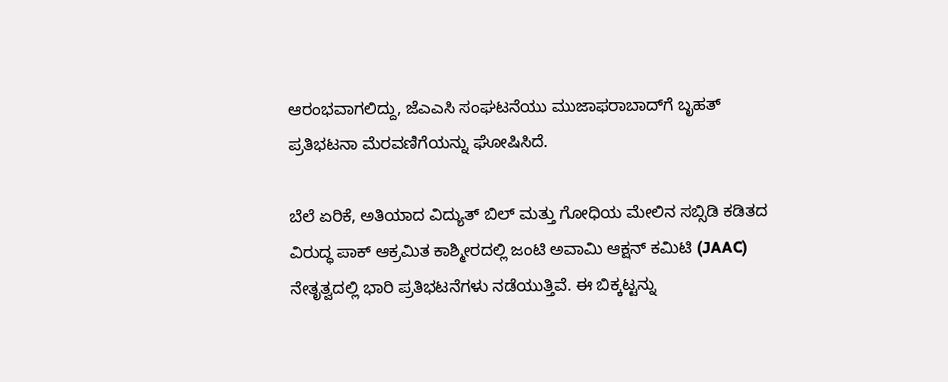ಆರಂಭವಾಗಲಿದ್ದು, ಜೆಎಎಸಿ ಸಂಘಟನೆಯು ಮುಜಾಫರಾಬಾದ್‌ಗೆ ಬೃಹತ್ ಪ್ರತಿಭಟನಾ ಮೆರವಣಿಗೆಯನ್ನು ಘೋಷಿಸಿದೆ.

ಬೆಲೆ ಏರಿಕೆ, ಅತಿಯಾದ ವಿದ್ಯುತ್ ಬಿಲ್ ಮತ್ತು ಗೋಧಿಯ ಮೇಲಿನ ಸಬ್ಸಿಡಿ ಕಡಿತದ ವಿರುದ್ಧ ಪಾಕ್ ಆಕ್ರಮಿತ ಕಾಶ್ಮೀರದಲ್ಲಿ ಜಂಟಿ ಅವಾಮಿ ಆಕ್ಷನ್ ಕಮಿಟಿ (JAAC) ನೇತೃತ್ವದಲ್ಲಿ ಭಾರಿ ಪ್ರತಿಭಟನೆಗಳು ನಡೆಯುತ್ತಿವೆ. ಈ ಬಿಕ್ಕಟ್ಟನ್ನು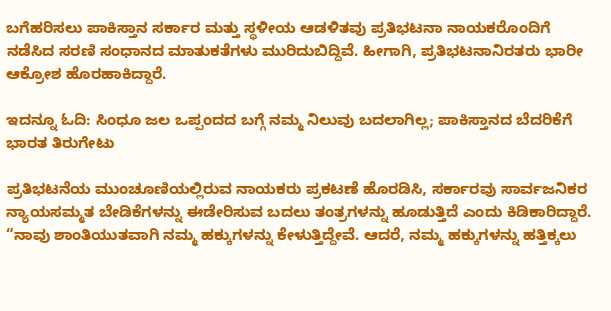ಬಗೆಹರಿಸಲು ಪಾಕಿಸ್ತಾನ ಸರ್ಕಾರ ಮತ್ತು ಸ್ಥಳೀಯ ಆಡಳಿತವು ಪ್ರತಿಭಟನಾ ನಾಯಕರೊಂದಿಗೆ ನಡೆಸಿದ ಸರಣಿ ಸಂಧಾನದ ಮಾತುಕತೆಗಳು ಮುರಿದುಬಿದ್ದಿವೆ. ಹೀಗಾಗಿ, ಪ್ರತಿಭಟನಾನಿರತರು ಭಾರೀ ಆಕ್ರೋಶ ಹೊರಹಾಕಿದ್ದಾರೆ.

ಇದನ್ನೂ ಓದಿ: ಸಿಂಧೂ ಜಲ ಒಪ್ಪಂದದ ಬಗ್ಗೆ ನಮ್ಮ ನಿಲುವು ಬದಲಾಗಿಲ್ಲ; ಪಾಕಿಸ್ತಾನದ ಬೆದರಿಕೆಗೆ ಭಾರತ ತಿರುಗೇಟು

ಪ್ರತಿಭಟನೆಯ ಮುಂಚೂಣಿಯಲ್ಲಿರುವ ನಾಯಕರು ಪ್ರಕಟಣೆ ಹೊರಡಿಸಿ, ಸರ್ಕಾರವು ಸಾರ್ವಜನಿಕರ ನ್ಯಾಯಸಮ್ಮತ ಬೇಡಿಕೆಗಳನ್ನು ಈಡೇರಿಸುವ ಬದಲು ತಂತ್ರಗಳನ್ನು ಹೂಡುತ್ತಿದೆ ಎಂದು ಕಿಡಿಕಾರಿದ್ದಾರೆ. “ನಾವು ಶಾಂತಿಯುತವಾಗಿ ನಮ್ಮ ಹಕ್ಕುಗಳನ್ನು ಕೇಳುತ್ತಿದ್ದೇವೆ. ಆದರೆ, ನಮ್ಮ ಹಕ್ಕುಗಳನ್ನು ಹತ್ತಿಕ್ಕಲು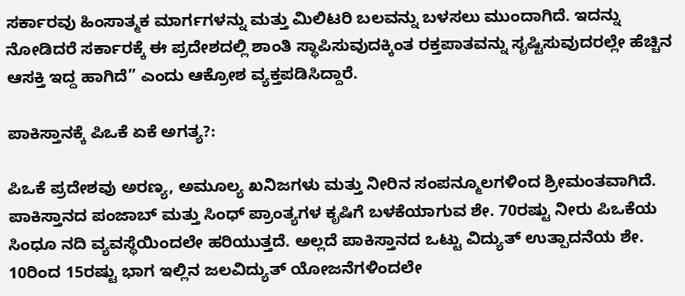ಸರ್ಕಾರವು ಹಿಂಸಾತ್ಮಕ ಮಾರ್ಗಗಳನ್ನು ಮತ್ತು ಮಿಲಿಟರಿ ಬಲವನ್ನು ಬಳಸಲು ಮುಂದಾಗಿದೆ. ಇದನ್ನು ನೋಡಿದರೆ ಸರ್ಕಾರಕ್ಕೆ ಈ ಪ್ರದೇಶದಲ್ಲಿ ಶಾಂತಿ ಸ್ಥಾಪಿಸುವುದಕ್ಕಿಂತ ರಕ್ತಪಾತವನ್ನು ಸೃಷ್ಟಿಸುವುದರಲ್ಲೇ ಹೆಚ್ಚಿನ ಆಸಕ್ತಿ ಇದ್ದ ಹಾಗಿದೆ” ಎಂದು ಆಕ್ರೋಶ ವ್ಯಕ್ತಪಡಿಸಿದ್ದಾರೆ.

ಪಾಕಿಸ್ತಾನಕ್ಕೆ ಪಿಒಕೆ ಏಕೆ ಅಗತ್ಯ?:

ಪಿಒಕೆ ಪ್ರದೇಶವು ಅರಣ್ಯ, ಅಮೂಲ್ಯ ಖನಿಜಗಳು ಮತ್ತು ನೀರಿನ ಸಂಪನ್ಮೂಲಗಳಿಂದ ಶ್ರೀಮಂತವಾಗಿದೆ. ಪಾಕಿಸ್ತಾನದ ಪಂಜಾಬ್ ಮತ್ತು ಸಿಂಧ್ ಪ್ರಾಂತ್ಯಗಳ ಕೃಷಿಗೆ ಬಳಕೆಯಾಗುವ ಶೇ. 70ರಷ್ಟು ನೀರು ಪಿಒಕೆಯ ಸಿಂಧೂ ನದಿ ವ್ಯವಸ್ಥೆಯಿಂದಲೇ ಹರಿಯುತ್ತದೆ. ಅಲ್ಲದೆ ಪಾಕಿಸ್ತಾನದ ಒಟ್ಟು ವಿದ್ಯುತ್ ಉತ್ಪಾದನೆಯ ಶೇ. 10ರಿಂದ 15ರಷ್ಟು ಭಾಗ ಇಲ್ಲಿನ ಜಲವಿದ್ಯುತ್ ಯೋಜನೆಗಳಿಂದಲೇ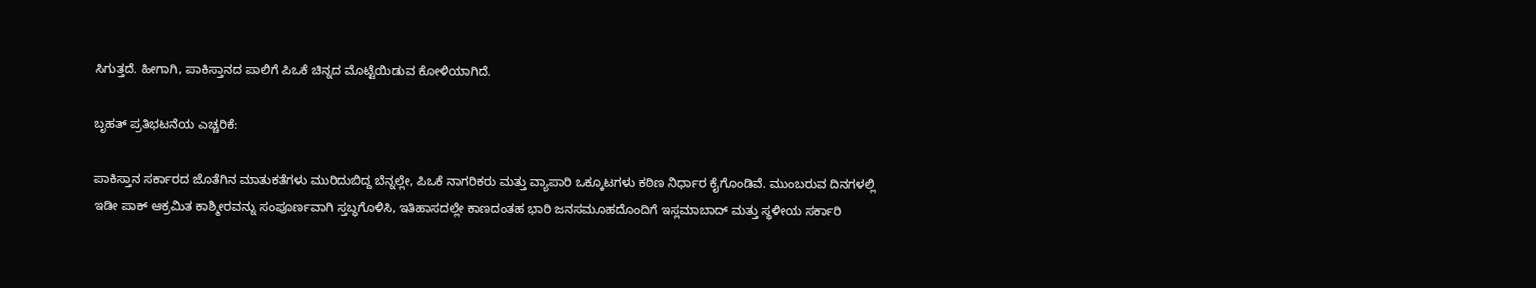ಸಿಗುತ್ತದೆ. ಹೀಗಾಗಿ, ಪಾಕಿಸ್ತಾನದ ಪಾಲಿಗೆ ಪಿಒಕೆ ಚಿನ್ನದ ಮೊಟ್ಟೆಯಿಡುವ ಕೋಳಿಯಾಗಿದೆ.

ಬೃಹತ್ ಪ್ರತಿಭಟನೆಯ ಎಚ್ಚರಿಕೆ:

ಪಾಕಿಸ್ತಾನ ಸರ್ಕಾರದ ಜೊತೆಗಿನ ಮಾತುಕತೆಗಳು ಮುರಿದುಬಿದ್ದ ಬೆನ್ನಲ್ಲೇ, ಪಿಒಕೆ ನಾಗರಿಕರು ಮತ್ತು ವ್ಯಾಪಾರಿ ಒಕ್ಕೂಟಗಳು ಕಠಿಣ ನಿರ್ಧಾರ ಕೈಗೊಂಡಿವೆ. ಮುಂಬರುವ ದಿನಗಳಲ್ಲಿ ಇಡೀ ಪಾಕ್ ಆಕ್ರಮಿತ ಕಾಶ್ಮೀರವನ್ನು ಸಂಪೂರ್ಣವಾಗಿ ಸ್ತಬ್ಧಗೊಳಿಸಿ, ಇತಿಹಾಸದಲ್ಲೇ ಕಾಣದಂತಹ ಭಾರಿ ಜನಸಮೂಹದೊಂದಿಗೆ ಇಸ್ಲಮಾಬಾದ್ ಮತ್ತು ಸ್ಥಳೀಯ ಸರ್ಕಾರಿ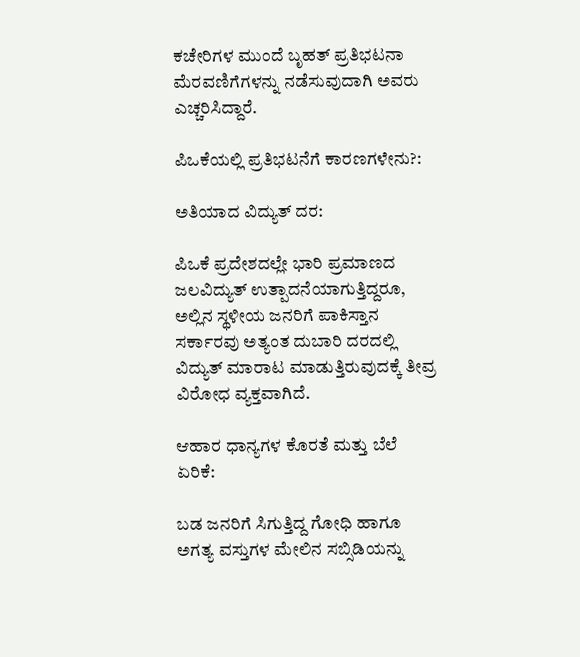ಕಚೇರಿಗಳ ಮುಂದೆ ಬೃಹತ್ ಪ್ರತಿಭಟನಾ ಮೆರವಣಿಗೆಗಳನ್ನು ನಡೆಸುವುದಾಗಿ ಅವರು ಎಚ್ಚರಿಸಿದ್ದಾರೆ.

ಪಿಒಕೆಯಲ್ಲಿ ಪ್ರತಿಭಟನೆಗೆ ಕಾರಣಗಳೇನು?:

ಅತಿಯಾದ ವಿದ್ಯುತ್ ದರ:

ಪಿಒಕೆ ಪ್ರದೇಶದಲ್ಲೇ ಭಾರಿ ಪ್ರಮಾಣದ ಜಲವಿದ್ಯುತ್ ಉತ್ಪಾದನೆಯಾಗುತ್ತಿದ್ದರೂ, ಅಲ್ಲಿನ ಸ್ಥಳೀಯ ಜನರಿಗೆ ಪಾಕಿಸ್ತಾನ ಸರ್ಕಾರವು ಅತ್ಯಂತ ದುಬಾರಿ ದರದಲ್ಲಿ ವಿದ್ಯುತ್ ಮಾರಾಟ ಮಾಡುತ್ತಿರುವುದಕ್ಕೆ ತೀವ್ರ ವಿರೋಧ ವ್ಯಕ್ತವಾಗಿದೆ.

ಆಹಾರ ಧಾನ್ಯಗಳ ಕೊರತೆ ಮತ್ತು ಬೆಲೆ ಏರಿಕೆ:

ಬಡ ಜನರಿಗೆ ಸಿಗುತ್ತಿದ್ದ ಗೋಧಿ ಹಾಗೂ ಅಗತ್ಯ ವಸ್ತುಗಳ ಮೇಲಿನ ಸಬ್ಸಿಡಿಯನ್ನು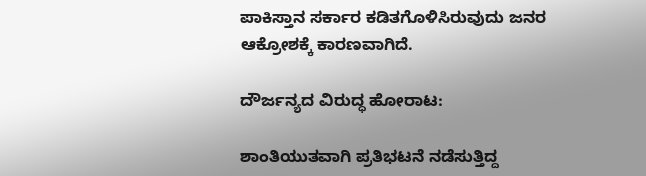ಪಾಕಿಸ್ತಾನ ಸರ್ಕಾರ ಕಡಿತಗೊಳಿಸಿರುವುದು ಜನರ ಆಕ್ರೋಶಕ್ಕೆ ಕಾರಣವಾಗಿದೆ.

ದೌರ್ಜನ್ಯದ ವಿರುದ್ಧ ಹೋರಾಟ:

ಶಾಂತಿಯುತವಾಗಿ ಪ್ರತಿಭಟನೆ ನಡೆಸುತ್ತಿದ್ದ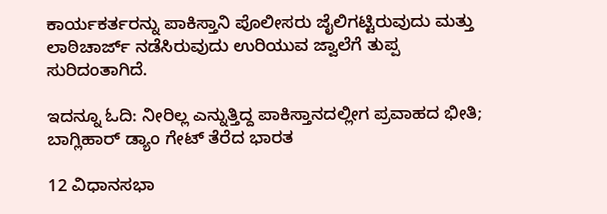ಕಾರ್ಯಕರ್ತರನ್ನು ಪಾಕಿಸ್ತಾನಿ ಪೊಲೀಸರು ಜೈಲಿಗಟ್ಟಿರುವುದು ಮತ್ತು ಲಾಠಿಚಾರ್ಜ್ ನಡೆಸಿರುವುದು ಉರಿಯುವ ಜ್ವಾಲೆಗೆ ತುಪ್ಪ ಸುರಿದಂತಾಗಿದೆ.

ಇದನ್ನೂ ಓದಿ: ನೀರಿಲ್ಲ ಎನ್ನುತ್ತಿದ್ದ ಪಾಕಿಸ್ತಾನದಲ್ಲೀಗ ಪ್ರವಾಹದ ಭೀತಿ; ಬಾಗ್ಲಿಹಾರ್ ಡ್ಯಾಂ ಗೇಟ್ ತೆರೆದ ಭಾರತ

12 ವಿಧಾನಸಭಾ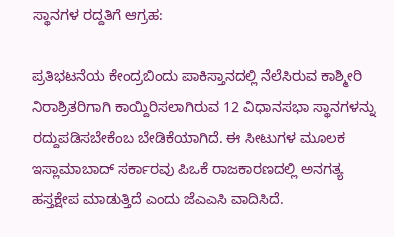ಸ್ಥಾನಗಳ ರದ್ದತಿಗೆ ಆಗ್ರಹ:

ಪ್ರತಿಭಟನೆಯ ಕೇಂದ್ರಬಿಂದು ಪಾಕಿಸ್ತಾನದಲ್ಲಿ ನೆಲೆಸಿರುವ ಕಾಶ್ಮೀರಿ ನಿರಾಶ್ರಿತರಿಗಾಗಿ ಕಾಯ್ದಿರಿಸಲಾಗಿರುವ 12 ವಿಧಾನಸಭಾ ಸ್ಥಾನಗಳನ್ನು ರದ್ದುಪಡಿಸಬೇಕೆಂಬ ಬೇಡಿಕೆಯಾಗಿದೆ. ಈ ಸೀಟುಗಳ ಮೂಲಕ ಇಸ್ಲಾಮಾಬಾದ್ ಸರ್ಕಾರವು ಪಿಒಕೆ ರಾಜಕಾರಣದಲ್ಲಿ ಅನಗತ್ಯ ಹಸ್ತಕ್ಷೇಪ ಮಾಡುತ್ತಿದೆ ಎಂದು ಜೆಎಎಸಿ ವಾದಿಸಿದೆ.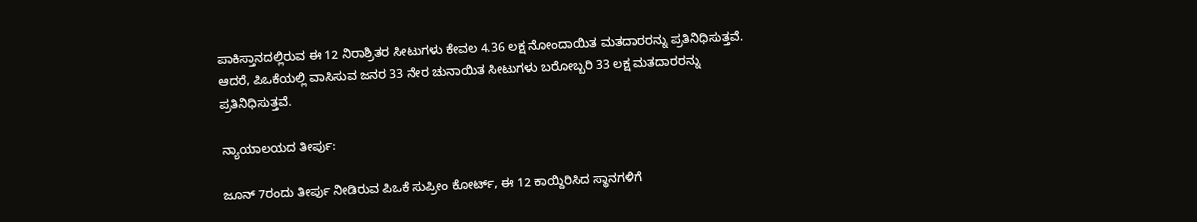ಪಾಕಿಸ್ತಾನದಲ್ಲಿರುವ ಈ 12 ನಿರಾಶ್ರಿತರ ಸೀಟುಗಳು ಕೇವಲ 4.36 ಲಕ್ಷ ನೋಂದಾಯಿತ ಮತದಾರರನ್ನು ಪ್ರತಿನಿಧಿಸುತ್ತವೆ. ಆದರೆ, ಪಿಒಕೆಯಲ್ಲಿ ವಾಸಿಸುವ ಜನರ 33 ನೇರ ಚುನಾಯಿತ ಸೀಟುಗಳು ಬರೋಬ್ಬರಿ 33 ಲಕ್ಷ ಮತದಾರರನ್ನು ಪ್ರತಿನಿಧಿಸುತ್ತವೆ.

ನ್ಯಾಯಾಲಯದ ತೀರ್ಪು:

ಜೂನ್ 7ರಂದು ತೀರ್ಪು ನೀಡಿರುವ ಪಿಒಕೆ ಸುಪ್ರೀಂ ಕೋರ್ಟ್, ಈ 12 ಕಾಯ್ದಿರಿಸಿದ ಸ್ಥಾನಗಳಿಗೆ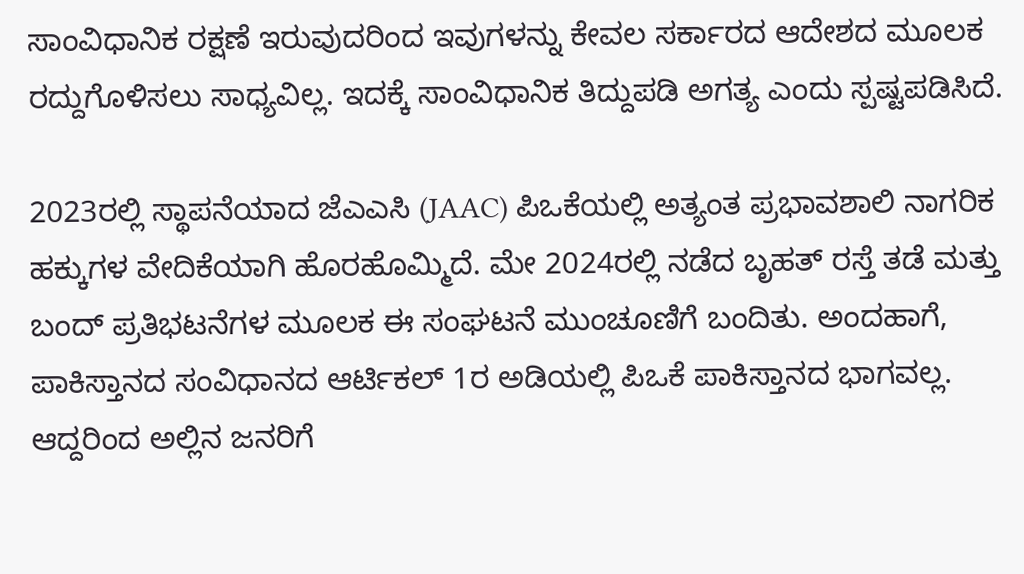ಸಾಂವಿಧಾನಿಕ ರಕ್ಷಣೆ ಇರುವುದರಿಂದ ಇವುಗಳನ್ನು ಕೇವಲ ಸರ್ಕಾರದ ಆದೇಶದ ಮೂಲಕ ರದ್ದುಗೊಳಿಸಲು ಸಾಧ್ಯವಿಲ್ಲ. ಇದಕ್ಕೆ ಸಾಂವಿಧಾನಿಕ ತಿದ್ದುಪಡಿ ಅಗತ್ಯ ಎಂದು ಸ್ಪಷ್ಟಪಡಿಸಿದೆ.

2023ರಲ್ಲಿ ಸ್ಥಾಪನೆಯಾದ ಜೆಎಎಸಿ (JAAC) ಪಿಒಕೆಯಲ್ಲಿ ಅತ್ಯಂತ ಪ್ರಭಾವಶಾಲಿ ನಾಗರಿಕ ಹಕ್ಕುಗಳ ವೇದಿಕೆಯಾಗಿ ಹೊರಹೊಮ್ಮಿದೆ. ಮೇ 2024ರಲ್ಲಿ ನಡೆದ ಬೃಹತ್ ರಸ್ತೆ ತಡೆ ಮತ್ತು ಬಂದ್ ಪ್ರತಿಭಟನೆಗಳ ಮೂಲಕ ಈ ಸಂಘಟನೆ ಮುಂಚೂಣಿಗೆ ಬಂದಿತು. ಅಂದಹಾಗೆ, ಪಾಕಿಸ್ತಾನದ ಸಂವಿಧಾನದ ಆರ್ಟಿಕಲ್ 1ರ ಅಡಿಯಲ್ಲಿ ಪಿಒಕೆ ಪಾಕಿಸ್ತಾನದ ಭಾಗವಲ್ಲ. ಆದ್ದರಿಂದ ಅಲ್ಲಿನ ಜನರಿಗೆ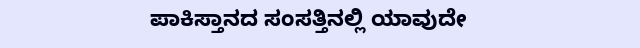ಪಾಕಿಸ್ತಾನದ ಸಂಸತ್ತಿನಲ್ಲಿ ಯಾವುದೇ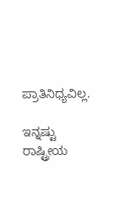ಪ್ರಾತಿನಿಧ್ಯವಿಲ್ಲ.

ಇನ್ನಷ್ಟು ರಾಷ್ಟ್ರೀಯ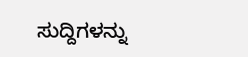ಸುದ್ದಿಗಳನ್ನು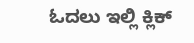ಓದಲು ಇಲ್ಲಿ ಕ್ಲಿಕ್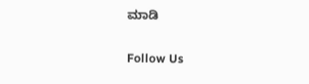ಮಾಡಿ

Follow Us